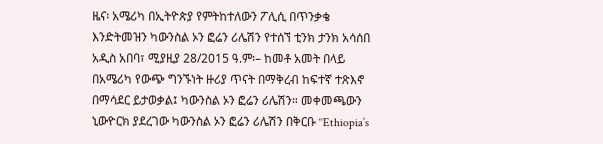ዜና፡ አሜሪካ በኢትዮጵያ የምትከተለውን ፖሊሲ በጥንቃቄ እንድትመዝን ካውንስል ኦን ፎሬን ሪሌሽን የተሰኘ ቲንክ ታንክ አሳሰበ
አዲስ አበባ፣ ሚያዚያ 28/2015 ዓ.ም፡– ከመቶ አመት በላይ በአሜሪካ የውጭ ግንኙነት ዙሪያ ጥናት በማቅረብ ከፍተኛ ተጽእኖ በማሳደር ይታወቃል፤ ካውንስል ኦን ፎሬን ሪሌሽን። መቀመጫውን ኒውዮርክ ያደረገው ካውንስል ኦን ፎሬን ሪሌሽን በቅርቡ ‘‘Ethiopia’s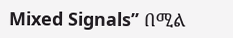Mixed Signals’’ በሚል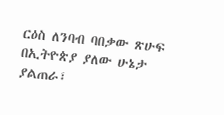ርዕስ ለንባብ ባበቃው ጽሁፍ በኢትዮጵያ ያለው ሁኔታ ያልጠራ፣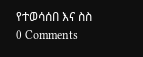የተወሳሰበ እና ስስ
0 Comments